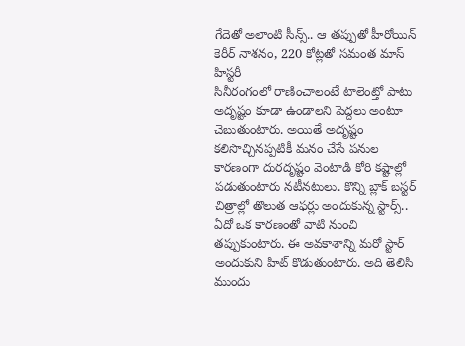గేదెతో అలాంటి సీన్స్.. ఆ తప్పుతో హీరోయిన్ కెరీర్ నాశనం, 220 కోట్లతో సమంత మాస్ హిస్టరీ
సినీరంగంలో రాణించాలంటే టాలెంట్తో పాటు అదృష్టం కూడా ఉండాలని పెద్దలు అంటూ చెబుతుంటారు. అయితే అదృష్టం కలిసొచ్చినప్పటికీ మనం చేసే పనుల కారణంగా దురదృష్టం వెంటాడి కోరి కష్టాల్లో పడుతుంటారు నటీనటులు. కొన్ని బ్లాక్ బస్టర్ చిత్రాల్లో తొలుత ఆఫర్లు అందుకున్న స్టార్స్.. ఏదో ఒక కారణంతో వాటి నుంచి తప్పుకుంటారు. ఈ అవకాశాన్ని మరో స్టార్ అందుకుని హిట్ కొడుతుంటారు. అది తెలిసి ముందు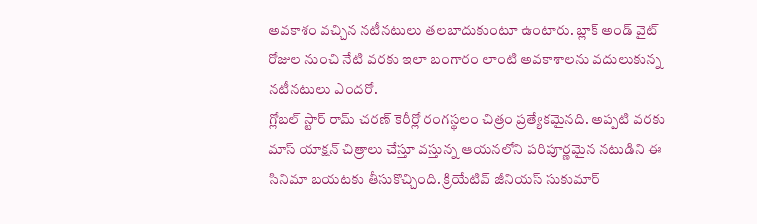అవకాశం వచ్చిన నటీనటులు తలబాదుకుంటూ ఉంటారు. బ్లాక్ అండ్ వైట్ రోజుల నుంచి నేటి వరకు ఇలా బంగారం లాంటి అవకాశాలను వదులుకున్న నటీనటులు ఎందరో.
గ్లోబల్ స్టార్ రామ్ చరణ్ కెరీర్లో రంగస్థలం చిత్రం ప్రత్యేకమైనది. అప్పటి వరకు మాస్ యాక్షన్ చిత్రాలు చేస్తూ వస్తున్న ఆయనలోని పరిపూర్ణమైన నటుడిని ఈ సినిమా బయటకు తీసుకొచ్చింది. క్రియేటివ్ జీనియస్ సుకుమార్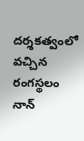దర్శకత్వంలో వచ్చిన రంగస్థలం నాన్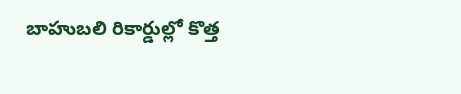బాహుబలి రికార్డుల్లో కొత్త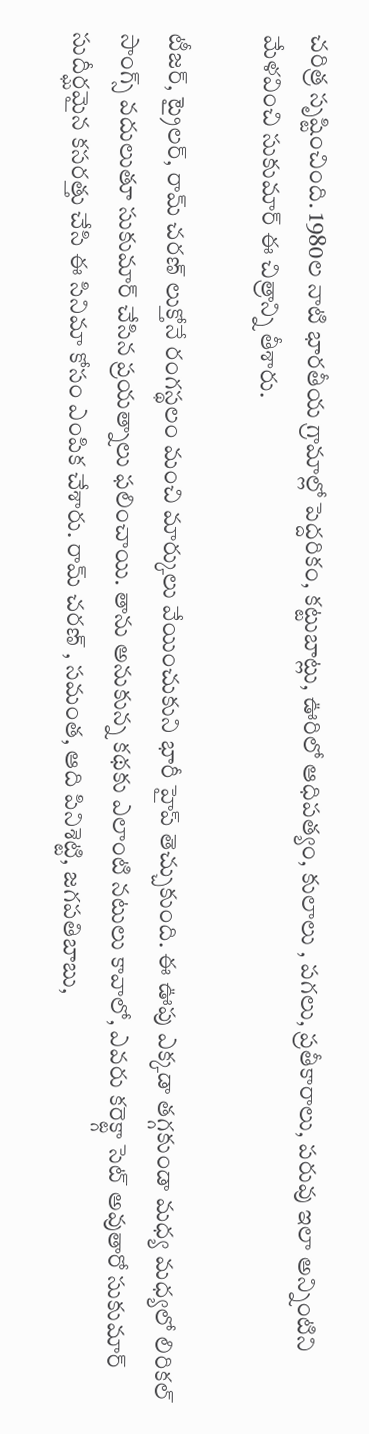చరిత్ర సృష్టించింది. 1980ల నాటి భారతీయ గ్రామాల్లో పెద్దరికం, కట్టుబాట్లు, ఊరిలో ఆధిపత్యం, కులాలు , పగలు, ప్రతీకారాలు, పరువు ఇలా అన్నింటిని మేళవించి సుకుమార్ ఈ చిత్రాన్ని తీశారు.

టీజర్, ట్రైలర్, రామ్ చరణ్ లుక్తోనే రంగస్థలం మంచి మార్కులు వేయించుకుని భారీ హైప్ తెచ్చుకుంది. ఈ ఊపు ఎక్కడా తగ్గకుండా మధ్య మధ్యలో లిరికల్ సాంగ్స్ వదులుతూ సుకుమార్ చేసిన ప్రయత్నాలు ఫలించాయి. తాను అనుకున్న కథకు ఎలాంటి నటులు కావాలో, ఎవరు కరెక్ట్గా సెట్ అవుతారో సుకుమార్ సుదీర్ఘమైన కసరత్తు చేసి ఈ సినిమా కోసం ఎంపిక చేశారు. రామ్ చరణ్ , సమంత, ఆది పినిశెట్టి, జగపతిబాబు,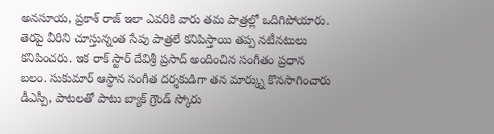అనసూయ, ప్రకాశ్ రాజ్ ఇలా ఎవరికి వారు తమ పాత్రల్లో ఒదిగిపోయారు.
తెరపై వీరిని చూస్తున్నంత సేపు పాత్రలే కనిపిస్తాయి తప్ప నటీనటులు కనిపించరు. ఇక రాక్ స్టార్ దేవిశ్రీ ప్రసాద్ అందించిన సంగీతం ప్రధాన బలం. సుకుమార్ ఆస్ధాన సంగీత దర్శకుడిగా తన మార్క్ను కొనసాగించారు డీఎస్పీ, పాటలతో పాటు బ్యాక్ గ్రౌండ్ స్కోరు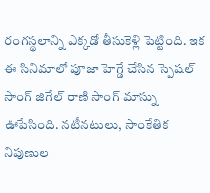రంగస్థలాన్ని ఎక్కడో తీసుకెళ్లి పెట్టింది. ఇక ఈ సినిమాలో పూజా హెగ్డే చేసిన స్పెషల్ సాంగ్ జిగేల్ రాణి సాంగ్ మాస్ను ఊపేసింది. నటీనటులు, సాంకేతిక నిపుణుల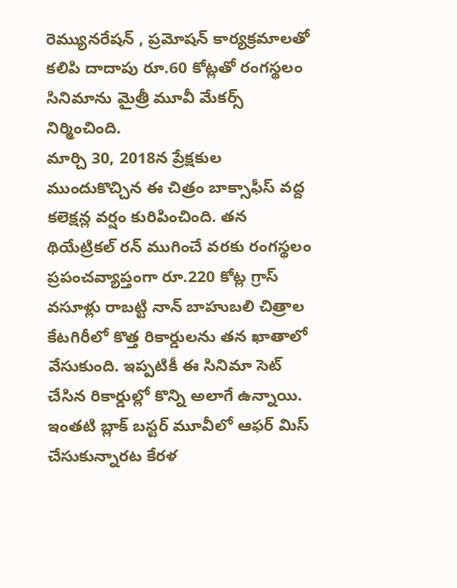రెమ్యునరేషన్ , ప్రమోషన్ కార్యక్రమాలతో కలిపి దాదాపు రూ.60 కోట్లతో రంగస్థలం సినిమాను మైత్రీ మూవీ మేకర్స్ నిర్మించింది.
మార్చి 30, 2018న ప్రేక్షకుల ముందుకొచ్చిన ఈ చిత్రం బాక్సాఫీస్ వద్ద కలెక్షన్ల వర్షం కురిపించింది. తన థియేట్రికల్ రన్ ముగించే వరకు రంగస్థలం ప్రపంచవ్యాప్తంగా రూ.220 కోట్ల గ్రాస్ వసూళ్లు రాబట్టి నాన్ బాహుబలి చిత్రాల కేటగిరీలో కొత్త రికార్డులను తన ఖాతాలో వేసుకుంది. ఇప్పటికీ ఈ సినిమా సెట్ చేసిన రికార్డుల్లో కొన్ని అలాగే ఉన్నాయి. ఇంతటి బ్లాక్ బస్టర్ మూవీలో ఆఫర్ మిస్ చేసుకున్నారట కేరళ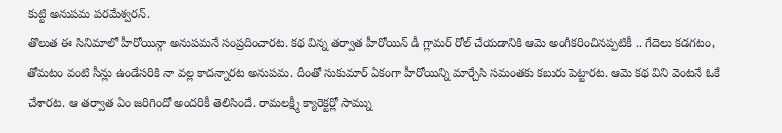కుట్టి అనుపమ పరమేశ్వరన్.
తొలుత ఈ సినిమాలో హీరోయిన్గా అనుపమనే సంప్రదించారట. కథ విన్న తర్వాత హీరోయిన్ డీ గ్లామర్ రోల్ చేయడానికి ఆమె అంగీకరించినప్పటికీ .. గేదెలు కడగటం, తోమటం వంటి సీన్లు ఉండేసరికి నా వల్ల కాదన్నారట అనుపమ. దీంతో సుకుమార్ ఏకంగా హీరోయిన్ని మార్చేసి సమంతకు కబురు పెట్టారట. ఆమె కథ విని వెంటనే ఓకే చేశారట. ఆ తర్వాత ఏం జరిగిందో అందరికీ తెలిసిందే. రామలక్ష్మీ క్యారెక్టర్లో సామ్ను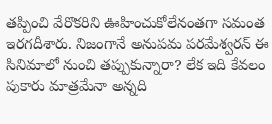తప్పించి వేరొకరిని ఊహించుకోలేనంతగా సమంత ఇరగదీశారు. నిజంగానే అనుపమ పరమేశ్వరన్ ఈ సినిమాలో నుంచి తప్పుకున్నారా? లేక ఇది కేవలం పుకారు మాత్రమేనా అన్నది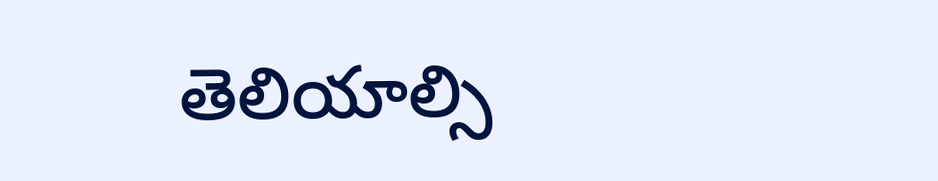తెలియాల్సి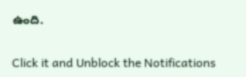ఉంది.


Click it and Unblock the Notifications